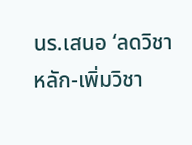นร.เสนอ ‘ลดวิชาหลัก-เพิ่มวิชา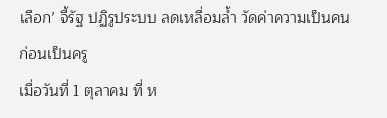เลือก’ จี้รัฐ ปฏิรูประบบ ลดเหลื่อมล้ำ วัดค่าความเป็นคน ก่อนเป็นครู
เมื่อวันที่ 1 ตุลาคม ที่ ห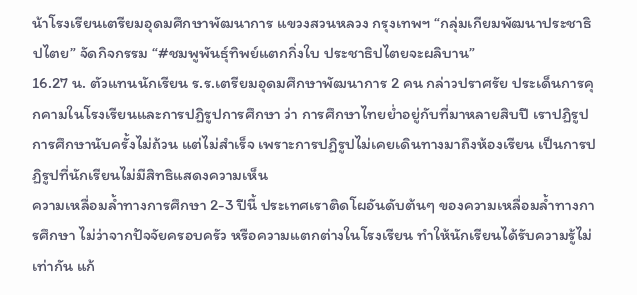น้าโรงเรียนเตรียมอุดมศึกษาพัฒนาการ แขวงสวนหลวง กรุงเทพฯ “กลุ่มเกียมพัฒนาประชาธิปไตย” จัดกิจกรรม “#ชมพูพันธุ์ทิพย์แตกกิ่งใบ ประชาธิปไตยจะผลิบาน”
16.27 น. ตัวแทนนักเรียน ร.ร.เตรียมอุดมศึกษาพัฒนาการ 2 คน กล่าวปราศรัย ประเด็นการคุกคามในโรงเรียนและการปฏิรูปการศึกษา ว่า การศึกษาไทยย่ำอยู่กับที่มาหลายสิบปี เราปฏิรูปการศึกษานับครั้งไม่ถ้วน แต่ไม่สำเร็จ เพราะการปฏิรูปไม่เคยเดินทางมาถึงห้องเรียน เป็นการปฏิรูปที่นักเรียนไม่มีสิทธิแสดงความเห็น
ความเหลื่อมล้ำทางการศึกษา 2-3 ปีนี้ ประเทศเราติดโผอันดับต้นๆ ของความเหลื่อมล้ำทางการศึกษา ไม่ว่าจากปัจจัยครอบครัว หรือความแตกต่างในโรงเรียน ทำให้นักเรียนได้รับความรู้ไม่เท่ากัน แก้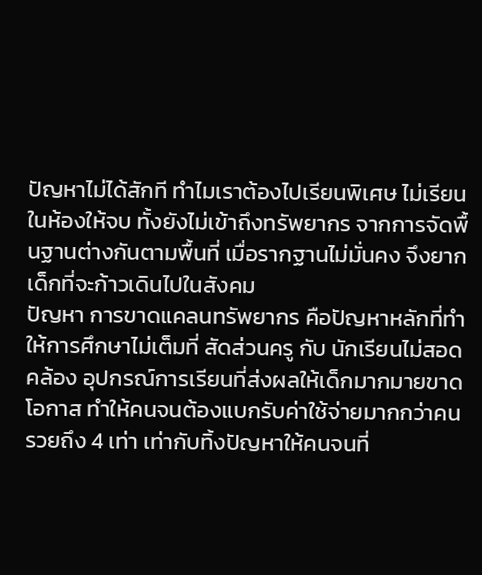ปัญหาไม่ได้สักที ทำไมเราต้องไปเรียนพิเศษ ไม่เรียนในห้องให้จบ ทั้งยังไม่เข้าถึงทรัพยากร จากการจัดพื้นฐานต่างกันตามพื้นที่ เมื่อรากฐานไม่มั่นคง จึงยากเด็กที่จะก้าวเดินไปในสังคม
ปัญหา การขาดแคลนทรัพยากร คือปัญหาหลักที่ทำให้การศึกษาไม่เต็มที่ สัดส่วนครู กับ นักเรียนไม่สอดคล้อง อุปกรณ์การเรียนที่ส่งผลให้เด็กมากมายขาดโอกาส ทำให้คนจนต้องแบกรับค่าใช้จ่ายมากกว่าคนรวยถึง 4 เท่า เท่ากับทิ้งปัญหาให้คนจนที่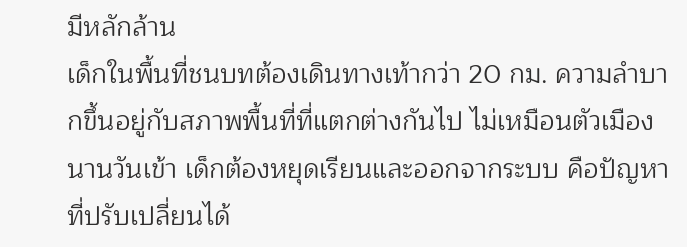มีหลักล้าน
เด็กในพื้นที่ชนบทต้องเดินทางเท้ากว่า 20 กม. ความลำบากขึ้นอยู่กับสภาพพื้นที่ที่แตกต่างกันไป ไม่เหมือนตัวเมือง นานวันเข้า เด็กต้องหยุดเรียนและออกจากระบบ คือปัญหาที่ปรับเปลี่ยนได้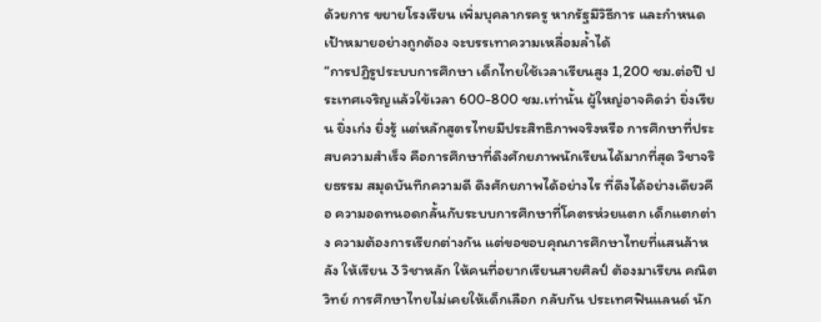ด้วยการ ขยายโรงเรียน เพิ่มบุคลากรครู หากรัฐมีวิธีการ และกำหนดเป้าหมายอย่างถูกต้อง จะบรรเทาความเหลื่อมล้ำได้
“การปฏิรูประบบการศึกษา เด็กไทยใช้เวลาเรียนสูง 1,200 ชม.ต่อปี ประเทศเจริญแล้วใข้เวลา 600-800 ชม.เท่านั้น ผู้ใหญ่อาจคิดว่า ยิ่งเรียน ยิ่งเก่ง ยิ่งรู้ แต่หลักสูตรไทยมีประสิทธิภาพจริงหรือ การศึกษาที่ประสบความสำเร็จ คือการศึกษาที่ดึงศักยภาพนักเรียนได้มากที่สุด วิชาจริยธรรม สมุดบันทึกความดี ดึงศักยภาพได้อย่างไร ที่ดึงได้อย่างเดียวคือ ความอดทนอดกลั้นกับระบบการศึกษาที่โคตรห่วยแตก เด็กแตกต่าง ความต้องการเรียกต่างกัน แต่ขอขอบคุณการศึกษาไทยที่แสนล้าหลัง ให้เรียน 3 วิชาหลัก ให้คนที่อยากเรียนสายศิลป์ ต้องมาเรียน คณิตวิทย์ การศึกษาไทยไม่เคยให้เด็กเลือก กลับกัน ประเทศฟินแลนด์ นัก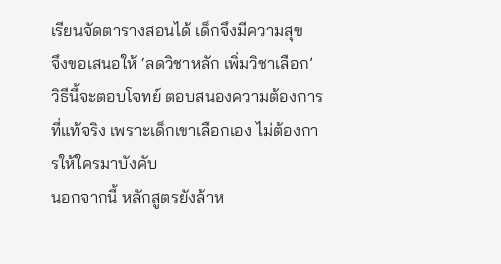เรียนจัดตารางสอนได้ เด็กจึงมีความสุข
จึงขอเสนอให้ ‘ลดวิชาหลัก เพิ่มวิชาเลือก’ วิธีนี้จะตอบโจทย์ ตอบสนองความต้องการที่แท้จริง เพราะเด็กเขาเลือกเอง ไม่ต้องการให้ใครมาบังคับ
นอกจากนี้ หลักสูตรยังล้าห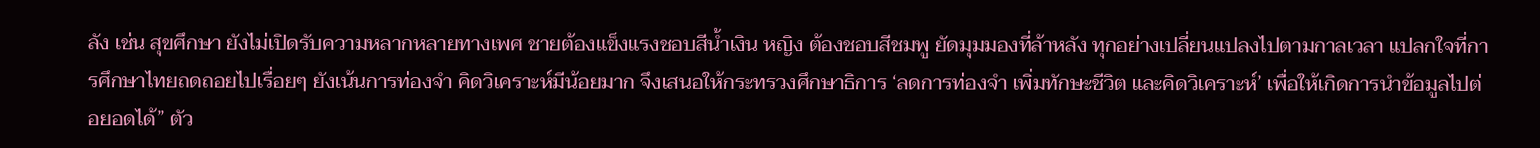ลัง เช่น สุขศึกษา ยังไม่เปิดรับความหลากหลายทางเพศ ชายต้องแข็งแรงชอบสีน้ำเงิน หญิง ต้องชอบสีชมพู ยัดมุมมองที่ล้าหลัง ทุกอย่างเปลี่ยนแปลงไปตามกาลเวลา แปลกใจที่การศึกษาไทยถดถอยไปเรื่อยๆ ยังเน้นการท่องจำ คิดวิเคราะห์มีน้อยมาก จึงเสนอให้กระทรวงศึกษาธิการ ‘ลดการท่องจำ เพิ่มทักษะชีวิต และคิดวิเคราะห์’ เพื่อให้เกิดการนำข้อมูลไปต่อยอดได้” ตัว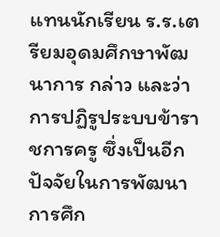แทนนักเรียน ร.ร.เตรียมอุดมศึกษาพัฒนาการ กล่าว และว่า
การปฏิรูประบบข้าราชการครู ซึ่งเป็นอีกปัจจัยในการพัฒนาการศึก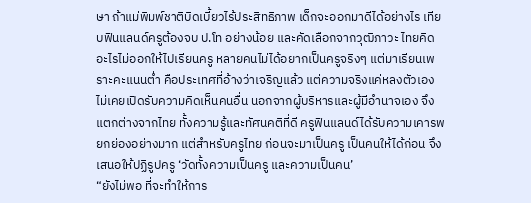ษา ถ้าแม่พิมพ์ชาติบิดเบี้ยวไร้ประสิทธิภาพ เด็กจะออกมาดีได้อย่างไร เทียบฟินแลนด์ครูต้องจบ ป.โท อย่างน้อย และคัดเลือกจากวุฒิภาวะ ไทยคิดอะไรไม่ออกให้ไปเรียนครู หลายคนไม่ได้อยากเป็นครูจริงๆ แต่มาเรียนเพราะคะแนนต่ำ คือประเทศที่อ้างว่าเจริญแล้ว แต่ความจริงแค่หลงตัวเอง ไม่เคยเปิดรับความคิดเห็นคนอื่น นอกจากผู้บริหารและผู้มีอำนาจเอง จึงแตกต่างจากไทย ทั้งความรู้และทัศนคติที่ดี ครูฟินแลนด์ได้รับความเคารพยกย่องอย่างมาก แต่สำหรับครูไทย ก่อนจะมาเป็นครู เป็นคนให้ได้ก่อน จึงเสนอให้ปฏิรูปครู ‘วัดทั้งความเป็นครู และความเป็นคน’
“ยังไม่พอ ที่จะทำให้การ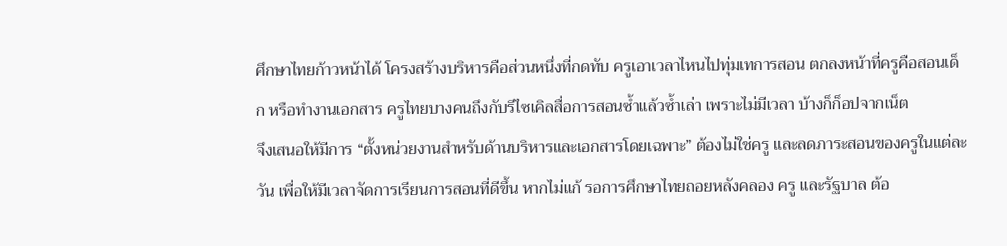ศึกษาไทยก้าวหน้าได้ โครงสร้างบริหารคือส่วนหนึ่งที่กดทับ ครูเอาเวลาไหนไปทุ่มเทการสอน ตกลงหน้าที่ครูคือสอนเด็ก หรือทำงานเอกสาร ครูไทยบางคนถึงกับรีไซเคิลสื่อการสอนซ้ำแล้วซ้ำเล่า เพราะไม่มีเวลา บ้างก็ก็อปจากเน็ต
จึงเสนอให้มีการ “ตั้งหน่วยงานสำหรับด้านบริหารและเอกสารโดยเฉพาะ” ต้องไม่ใช่ครู และลดภาระสอนของครูในแต่ละวัน เพื่อให้มีเวลาจัดการเรียนการสอนที่ดีขึ้น หากไม่แก้ รอการศึกษาไทยถอยหลังคลอง ครู และรัฐบาล ต้อ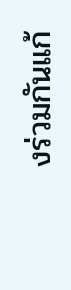งร่วมกันแก้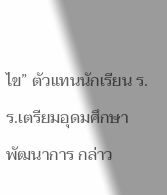ไข” ตัวแทนนักเรียน ร.ร.เตรียมอุดมศึกษาพัฒนาการ กล่าว